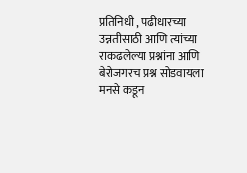प्रतिनिधी , पढीधारच्या उन्नतीसाठी आणि त्यांच्या राकढलेल्या प्रश्नांना आणि बेरोजगरच प्रश्न सोडवायला मनसे कडून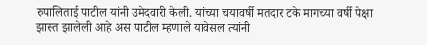रुपालिताई पाटील यांनी उमेदवारी केली. यांच्या चयावर्षी मतदार टके मागच्या वर्षी पेक्षा झास्त झालेली आहे अस पाटील म्हणाले यावेसल त्यांनी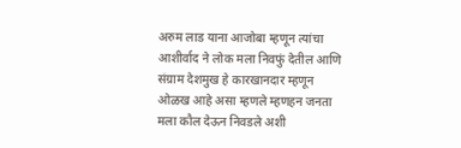अरुम लाड याना आजोबा म्हणून त्यांचा आशीर्वाद ने लोक मला निवफुं देतील आणि संग्राम देशमुख हे कारखानदार म्हणून ओळख आहे असा म्हणले म्हणहन जनता मला कौल देऊन निवडले अशी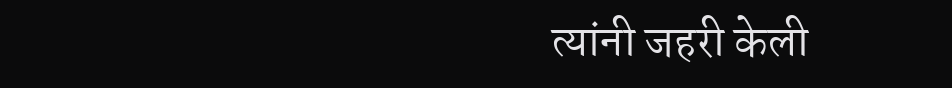त्यांनी जहरी केली